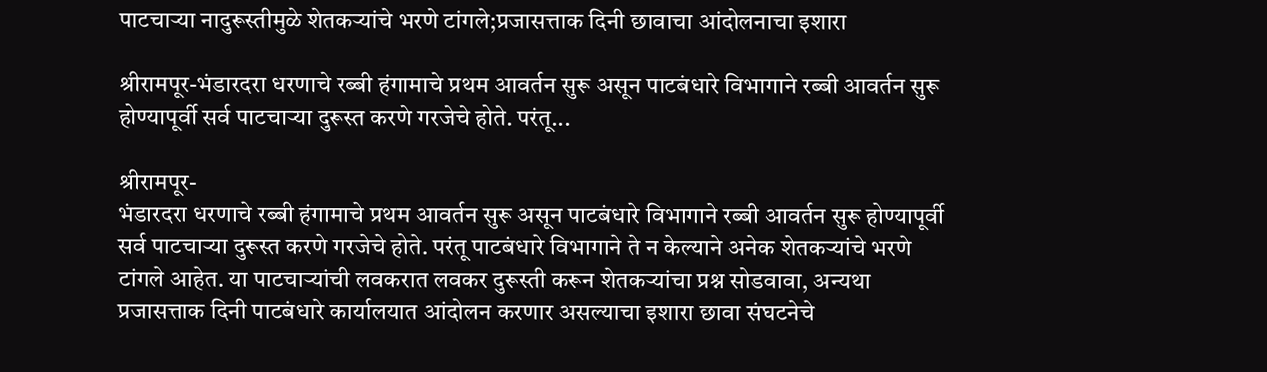पाटचाऱ्या नादुरूस्तीमुळे शेतकऱ्यांचे भरणे टांगले;प्रजासत्ताक दिनी छावाचा आंदोलनाचा इशारा

श्रीरामपूर-भंडारदरा धरणाचे रब्बी हंगामाचे प्रथम आवर्तन सुरू असून पाटबंधारे विभागाने रब्बी आवर्तन सुरू होण्यापूर्वी सर्व पाटचाऱ्या दुरूस्त करणे गरजेचे होते. परंतू...

श्रीरामपूर-
भंडारदरा धरणाचे रब्बी हंगामाचे प्रथम आवर्तन सुरू असून पाटबंधारे विभागाने रब्बी आवर्तन सुरू होण्यापूर्वी सर्व पाटचाऱ्या दुरूस्त करणे गरजेचे होते. परंतू पाटबंधारे विभागाने ते न केल्याने अनेक शेतकऱ्यांचे भरणे टांगले आहेत. या पाटचाऱ्यांची लवकरात लवकर दुरूस्ती करून शेतकऱ्यांचा प्रश्न सोडवावा, अन्यथा प्रजासत्ताक दिनी पाटबंधारे कार्यालयात आंदोलन करणार असल्याचा इशारा छावा संघटनेचे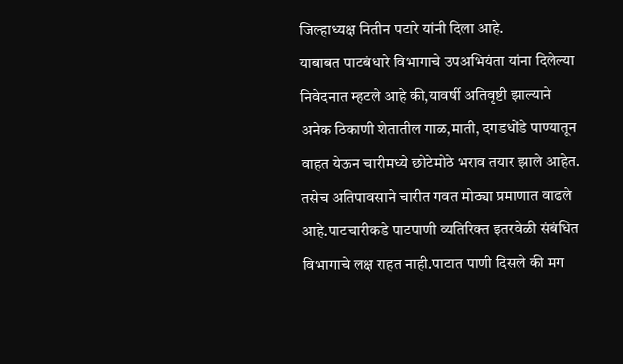जिल्हाध्यक्ष नितीन पटारे यांनी दिला आहे.
याबाबत पाटबंधारे विभागाचे उपअभियंता यांना दिलेल्या निवेदनात म्हटले आहे की,यावर्षी अतिवृष्टी झाल्याने अनेक ठिकाणी शेतातील गाळ,माती, दगडधोंडे पाण्यातून वाहत येऊन चारीमध्ये छोटेमोठे भराव तयार झाले आहेत. तसेच अतिपावसाने चारीत गवत मोठ्या प्रमाणात वाढले आहे.पाटचारीकडे पाटपाणी व्यतिरिक्त इतरवेळी संबंधित विभागाचे लक्ष राहत नाही.पाटात पाणी दिसले की मग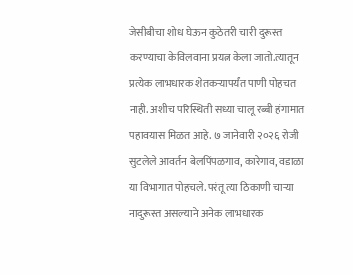जेसीबीचा शोध घेऊन कुठेतरी चारी दुरूस्त करण्याचा केविलवाना प्रयत्न केला जातो.त्यातून प्रत्येक लाभधारक शेतकऱ्यापर्यंत पाणी पोहचत नाही. अशीच परिस्थिती सध्या चालू रब्बी हंगामात पहावयास मिळत आहे. ७ जानेवारी २०२६ रोजी सुटलेले आवर्तन बेलपिंपळगाव, कारेगाव, वडाळा या विभागात पोहचले. परंतू त्या ठिकाणी चाऱ्या नादुरूस्त असल्याने अनेक लाभधारक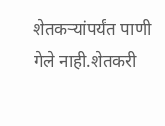शेतकऱ्यांपर्यंत पाणी गेले नाही.शेतकरी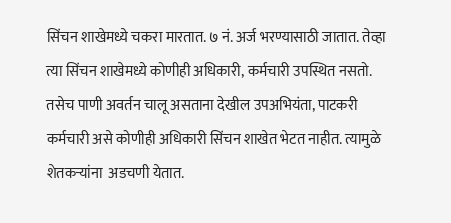सिंचन शाखेमध्ये चकरा मारतात. ७ नं. अर्ज भरण्यासाठी जातात. तेव्हा त्या सिंचन शाखेमध्ये कोणीही अधिकारी, कर्मचारी उपस्थित नसतो. तसेच पाणी अवर्तन चालू असताना देखील उपअभियंता, पाटकरी कर्मचारी असे कोणीही अधिकारी सिंचन शाखेत भेटत नाहीत. त्यामुळे शेतकऱ्यांना  अडचणी येतात.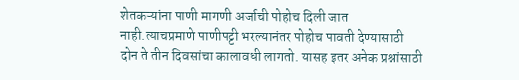शेतकऱ्यांना पाणी मागणी अर्जाची पोहोच दिली जात नाही.त्याचप्रमाणे पाणीपट्टी भरल्यानंतर पोहोच पावती देण्यासाठी दोन ते तीन दिवसांचा कालावधी लागतो. यासह इतर अनेक प्रश्नांसाठी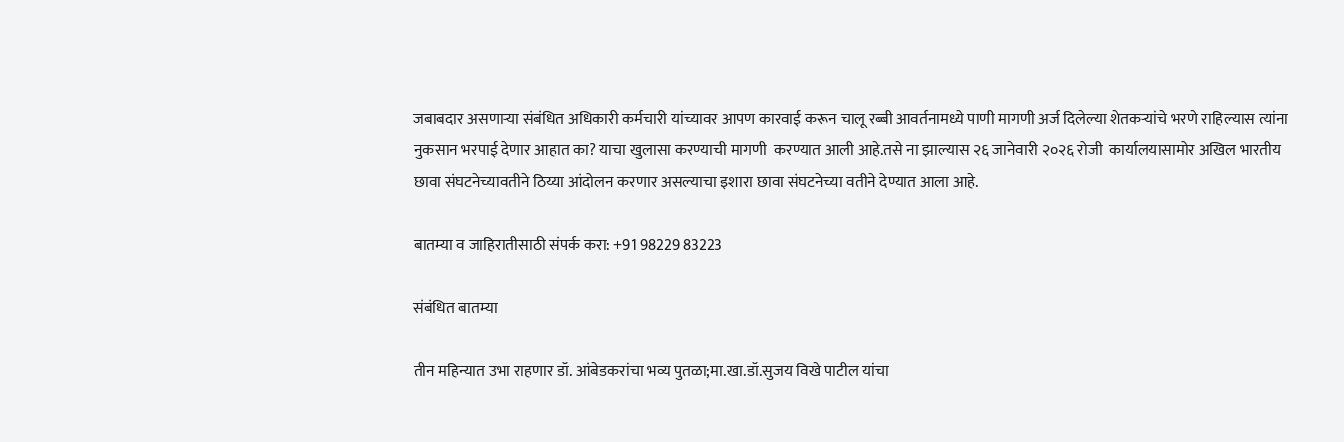जबाबदार असणाऱ्या संबंधित अधिकारी कर्मचारी यांच्यावर आपण कारवाई करून चालू रब्बी आवर्तनामध्ये पाणी मागणी अर्ज दिलेल्या शेतकऱ्यांचे भरणे राहिल्यास त्यांना  नुकसान भरपाई देणार आहात का? याचा खुलासा करण्याची मागणी  करण्यात आली आहे.तसे ना झाल्यास २६ जानेवारी २०२६ रोजी  कार्यालयासामोर अखिल भारतीय छावा संघटनेच्यावतीने ठिय्या आंदोलन करणार असल्याचा इशारा छावा संघटनेच्या वतीने देण्यात आला आहे.

बातम्या व जाहिरातीसाठी संपर्क करा: +91 98229 83223

संबंधित बातम्या

तीन महिन्यात उभा राहणार डॉ. आंबेडकरांचा भव्य पुतळा;मा.खा.डॉ.सुजय विखे पाटील यांचा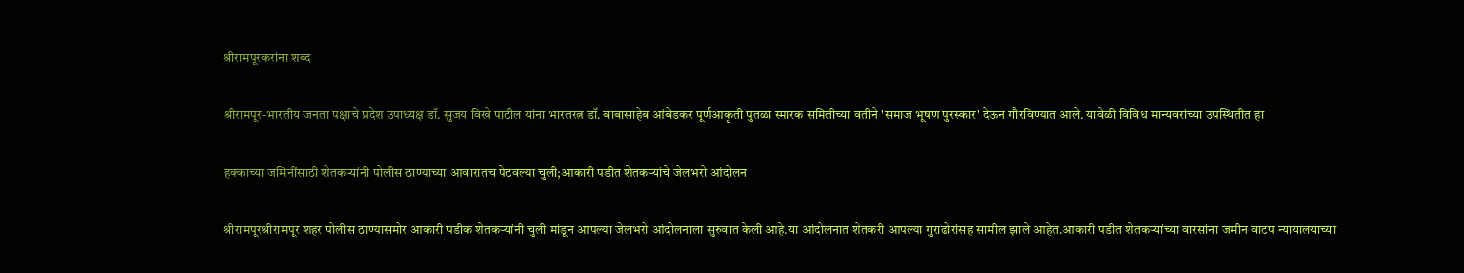श्रीरामपूरकरांना शब्द

श्रीरामपूर-भारतीय जनता पक्षाचे प्रदेश उपाध्यक्ष डॉ. सुजय विखे पाटील यांना भारतरत्न डॉ. बाबासाहेब आंबेडकर पूर्णआकृती पुतळा स्मारक समितीच्या वतीने 'समाज भूषण पुरस्कार' देऊन गौरविण्यात आले. यावेळी विविध मान्यवरांच्या उपस्थितीत हा

हक्काच्या जमिनींसाठी शेतकऱ्यांनी पोलीस ठाण्याच्या आवारातच पेटवल्या चुली;आकारी पडीत शेतकऱ्यांचे जेलभरो आंदोलन

श्रीरामपूरश्रीरामपूर शहर पोलीस ठाण्यासमोर आकारी पडीक शेतकऱ्यांनी चुली मांडून आपल्या जेलभरो आंदोलनाला सुरुवात केली आहे.या आंदोलनात शेतकरी आपल्या गुराढोरांसह सामील झाले आहेत.आकारी पडीत शेतकऱ्यांच्या वारसांना जमीन वाटप न्यायालयाच्या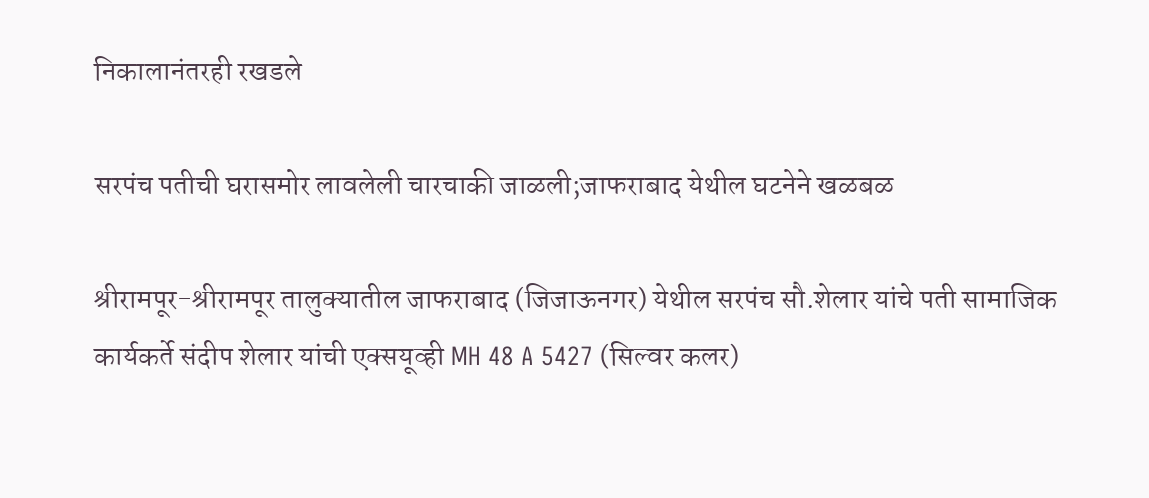निकालानंतरही रखडले

सरपंच पतीची घरासमोर लावलेली चारचाकी जाळली;जाफराबाद येथील घटनेने खळबळ

श्रीरामपूर-श्रीरामपूर तालुक्यातील जाफराबाद (जिजाऊनगर) येथील सरपंच सौ.शेलार यांचे पती सामाजिक कार्यकर्ते संदीप शेलार यांची एक्सयूव्ही MH 48 A 5427 (सिल्वर कलर)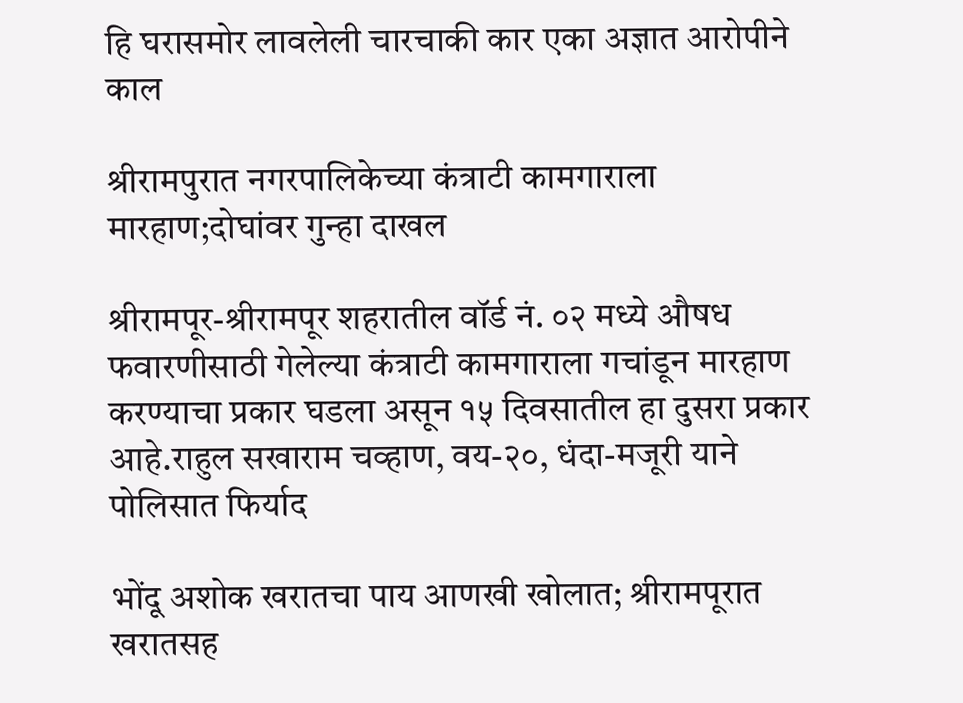हि घरासमोर लावलेली चारचाकी कार एका अज्ञात आरोपीने काल

श्रीरामपुरात नगरपालिकेच्या कंत्राटी कामगाराला मारहाण;दोघांवर गुन्हा दाखल

श्रीरामपूर-श्रीरामपूर शहरातील वॉर्ड नं. ०२ मध्ये औषध फवारणीसाठी गेलेल्या कंत्राटी कामगाराला गचांडून मारहाण करण्याचा प्रकार घडला असून १५ दिवसातील हा दुसरा प्रकार आहे.राहुल सखाराम चव्हाण, वय-२०, धंदा-मजूरी याने पोलिसात फिर्याद

भोंदू अशोक खरातचा पाय आणखी खोलात; श्रीरामपूरात खरातसह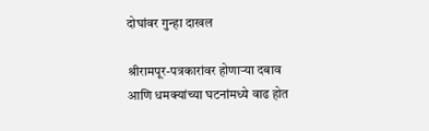दोघांवर गुन्हा दाखल

श्रीरामपूर-पत्रकारांवर होणाऱ्या दबाव आणि धमक्यांच्या घटनांमध्ये वाढ होत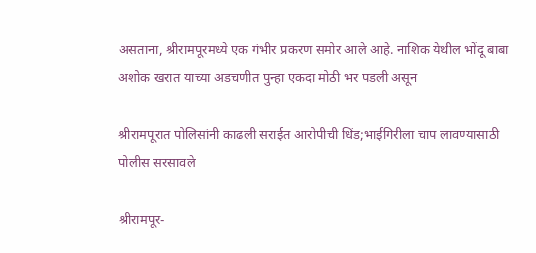असताना, श्रीरामपूरमध्ये एक गंभीर प्रकरण समोर आले आहे. नाशिक येथील भोंदू बाबा अशोक खरात याच्या अडचणीत पुन्हा एकदा मोठी भर पडली असून

श्रीरामपूरात पोलिसांनी काढली सराईत आरोपीची धिंड;भाईगिरीला चाप लावण्यासाठी पोलीस सरसावले

श्रीरामपूर-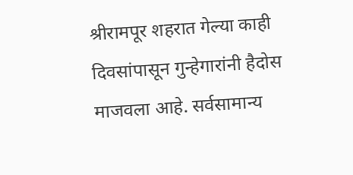श्रीरामपूर शहरात गेल्या काही दिवसांपासून गुन्हेगारांनी हैदोस माजवला आहे. सर्वसामान्य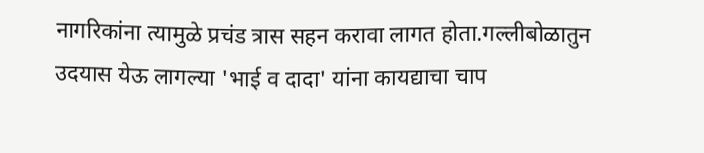नागरिकांना त्यामुळे प्रचंड त्रास सहन करावा लागत होता.गल्लीबोळातुन उदयास येऊ लागल्या 'भाई व दादा' यांना कायद्याचा चाप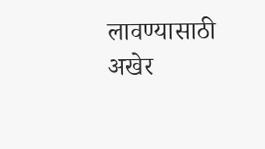लावण्यासाठी अखेर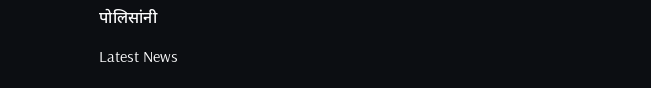पोलिसांनी

Latest News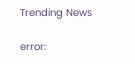Trending News

error: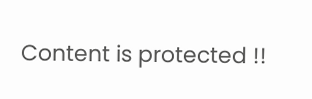Content is protected !!